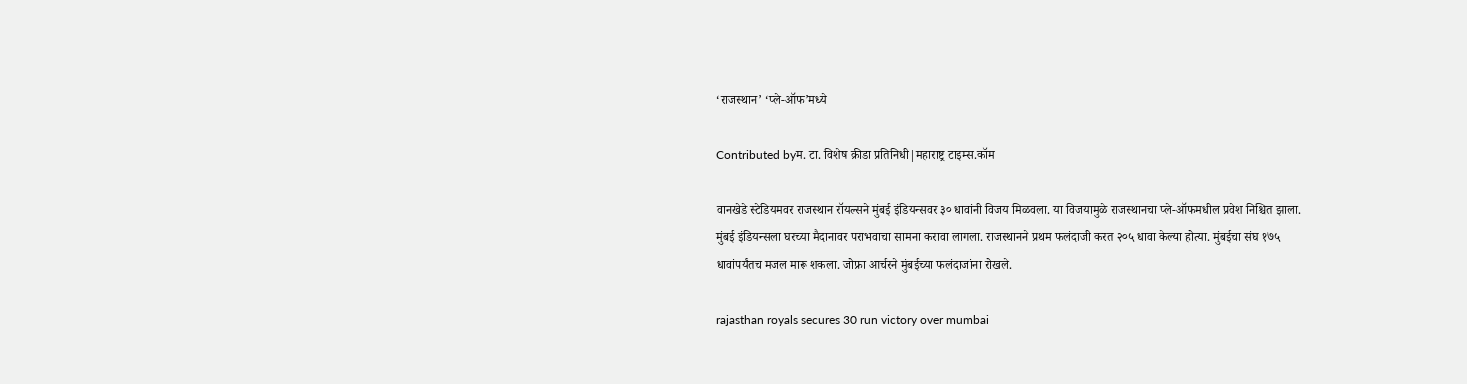‘राजस्थान’ ‘प्ले-ऑफ’मध्ये

Contributed byम. टा. विशेष क्रीडा प्रतिनिधी|महाराष्ट्र टाइम्स.कॉम

वानखेडे स्टेडियमवर राजस्थान रॉयल्सने मुंबई इंडियन्सवर ३० धावांनी विजय मिळवला. या विजयामुळे राजस्थानचा प्ले-ऑफमधील प्रवेश निश्चित झाला. मुंबई इंडियन्सला घरच्या मैदानावर पराभवाचा सामना करावा लागला. राजस्थानने प्रथम फलंदाजी करत २०५ धावा केल्या होत्या. मुंबईचा संघ १७५ धावांपर्यंतच मजल मारू शकला. जोफ्रा आर्चरने मुंबईच्या फलंदाजांना रोखले.

rajasthan royals secures 30 run victory over mumbai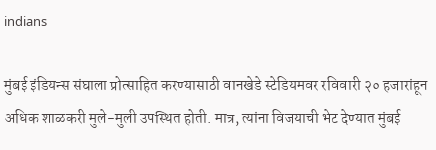indians

मुंबई इंडियन्स संघाला प्रोत्साहित करण्यासाठी वानखेडे स्टेडियमवर रविवारी २० हजारांहून अधिक शाळकरी मुले-मुली उपस्थित होती. मात्र, त्यांना विजयाची भेट देण्यात मुंबई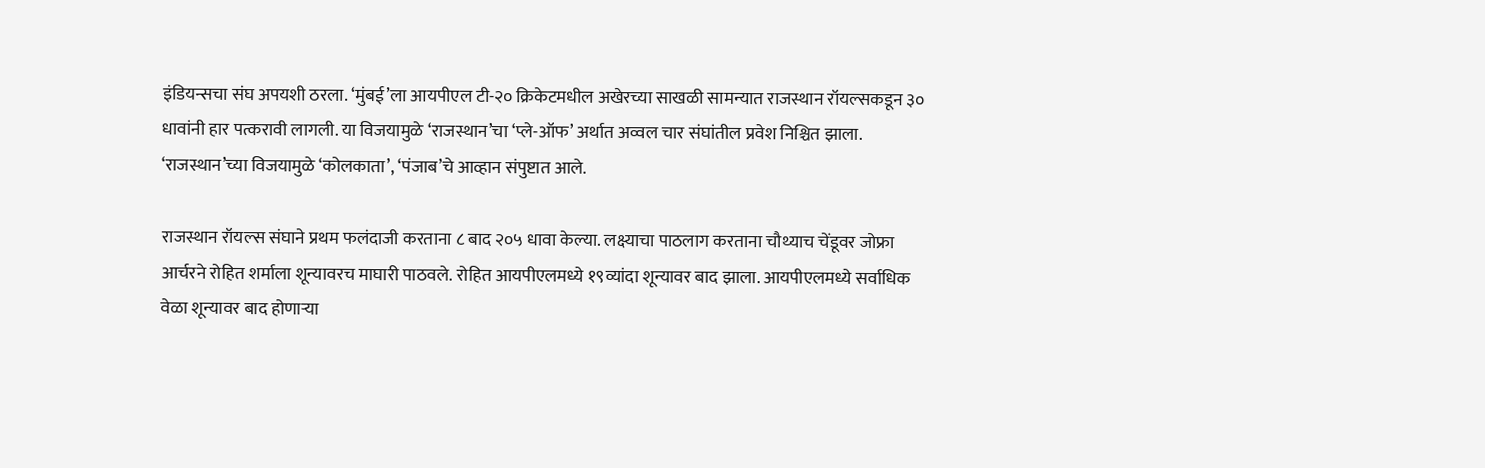इंडियन्सचा संघ अपयशी ठरला. ‘मुंबई’ला आयपीएल टी-२० क्रिकेटमधील अखेरच्या साखळी सामन्यात राजस्थान रॉयल्सकडून ३० धावांनी हार पत्करावी लागली. या विजयामुळे ‘राजस्थान’चा ‘प्ले-ऑफ’ अर्थात अव्वल चार संघांतील प्रवेश निश्चित झाला. ‘राजस्थान’च्या विजयामुळे ‘कोलकाता’, ‘पंजाब’चे आव्हान संपुष्टात आले.

राजस्थान रॉयल्स संघाने प्रथम फलंदाजी करताना ८ बाद २०५ धावा केल्या. लक्ष्याचा पाठलाग करताना चौथ्याच चेंडूवर जोफ्रा आर्चरने रोहित शर्माला शून्यावरच माघारी पाठवले. रोहित आयपीएलमध्ये १९व्यांदा शून्यावर बाद झाला. आयपीएलमध्ये सर्वाधिक वेळा शून्यावर बाद होणाऱ्या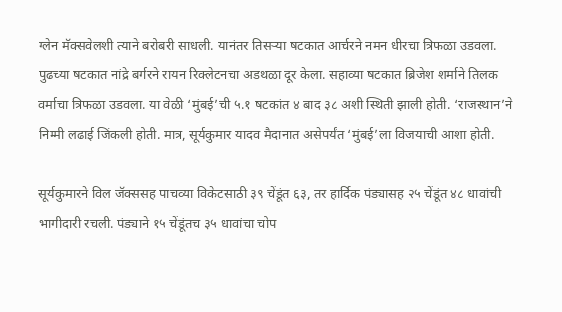ग्लेन मॅक्सवेलशी त्याने बरोबरी साधली. यानंतर तिसऱ्या षटकात आर्चरने नमन धीरचा त्रिफळा उडवला. पुढच्या षटकात नांद्रे बर्गरने रायन रिक्लेटनचा अडथळा दूर केला. सहाव्या षटकात ब्रिजेश शर्माने तिलक वर्माचा त्रिफळा उडवला. या वेळी ‘मुंबई’ची ५.१ षटकांत ४ बाद ३८ अशी स्थिती झाली होती. ‘राजस्थान’ने निम्मी लढाई जिंकली होती. मात्र, सूर्यकुमार यादव मैदानात असेपर्यंत ‘मुंबई’ला विजयाची आशा होती.

सूर्यकुमारने विल जॅक्ससह पाचव्या विकेटसाठी ३९ चेंडूंत ६३, तर हार्दिक पंड्यासह २५ चेंडूंत ४८ धावांची भागीदारी रचली. पंड्याने १५ चेंडूंतच ३५ धावांचा चोप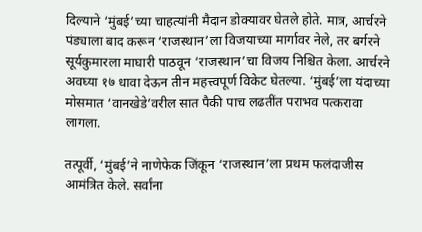दिल्याने ‘मुंबई’च्या चाहत्यांनी मैदान डोक्यावर घेतले होते. मात्र, आर्चरने पंड्याला बाद करून ‘राजस्थान’ला विजयाच्या मार्गावर नेले, तर बर्गरने सूर्यकुमारला माघारी पाठवून ‘राजस्थान’चा विजय निश्चित केला. आर्चरने अवघ्या १७ धावा देऊन तीन महत्त्वपूर्ण विकेट घेतल्या. ‘मुंबई’ला यंदाच्या मोसमात ‘वानखेडे’वरील सात पैकी पाच लढतींत पराभव पत्करावा लागला.

तत्पूर्वी, ‘मुंबई’ने नाणेफेक जिंकून ‘राजस्थान’ला प्रथम फलंदाजीस आमंत्रित केले. सर्वांना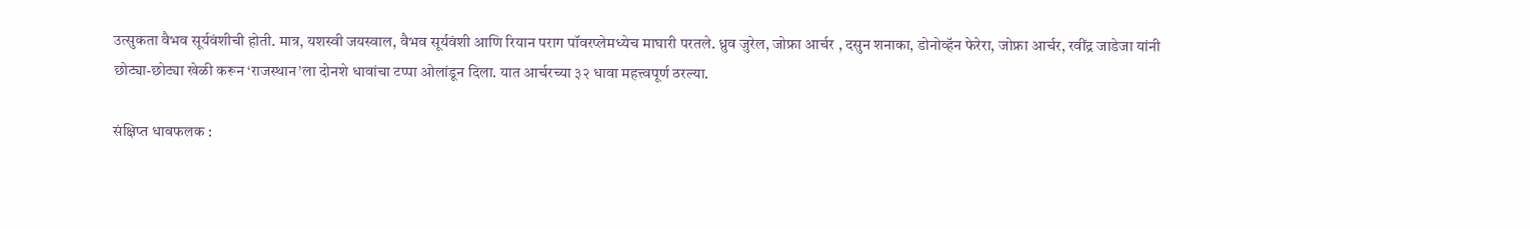उत्सुकता वैभव सूर्यवंशीची होती. मात्र, यशस्वी जयस्वाल, वैभव सूर्यवंशी आणि रियान पराग पॉवरप्लेमध्येच माघारी परतले. ध्रुव जुरेल, जोफ्रा आर्चर , दसुन शनाका, डोनोव्हॅन फेरेरा, जोफ्रा आर्चर, रवींद्र जाडेजा यांनी छोट्या-छोट्या खेळी करून ‘राजस्थान’ला दोनशे धावांचा टप्पा ओलांडून दिला. यात आर्चरच्या ३२ धावा महत्त्वपूर्ण ठरल्या.

संक्षिप्त धावफलक :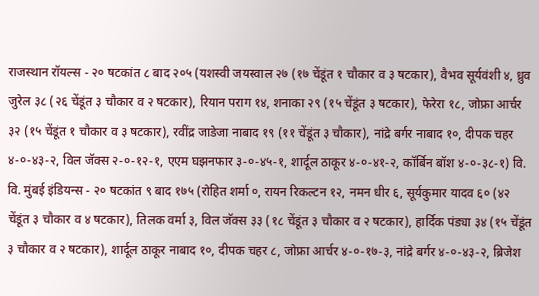राजस्थान रॉयल्स - २० षटकांत ८ बाद २०५ (यशस्वी जयस्वाल २७ (१७ चेंडूंत १ चौकार व ३ षटकार), वैभव सूर्यवंशी ४, ध्रुव जुरेल ३८ (२६ चेंडूंत ३ चौकार व २ षटकार), रियान पराग १४, शनाका २९ (१५ चेंडूंत ३ षटकार), फेरेरा १८, जोफ्रा आर्चर ३२ (१५ चेंडूंत १ चौकार व ३ षटकार), रवींद्र जाडेजा नाबाद १९ (११ चेंडूंत ३ चौकार), नांद्रे बर्गर नाबाद १०, दीपक चहर ४-०-४३-२, विल जॅक्स २-०-१२-१, एएम घझनफार ३-०-४५-१, शार्दूल ठाकूर ४-०-४१-२, कॉर्बिन बॉश ४-०-३८-१) वि. वि. मुंबई इंडियन्स - २० षटकांत ९ बाद १७५ (रोहित शर्मा ०, रायन रिकल्टन १२, नमन धीर ६, सूर्यकुमार यादव ६० (४२ चेंडूंत ३ चौकार व ४ षटकार), तिलक वर्मा ३, विल जॅक्स ३३ (१८ चेंडूंत ३ चौकार व २ षटकार), हार्दिक पंड्या ३४ (१५ चेंडूंत ३ चौकार व २ षटकार), शार्दूल ठाकूर नाबाद १०, दीपक चहर ८, जोफ्रा आर्चर ४-०-१७-३, नांद्रे बर्गर ४-०-४३-२, ब्रिजेश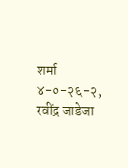शर्मा ४-०-२६-२, रवींद्र जाडेजा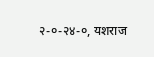२-०-२४-०, यशराज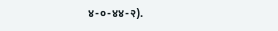४-०-४४-२).